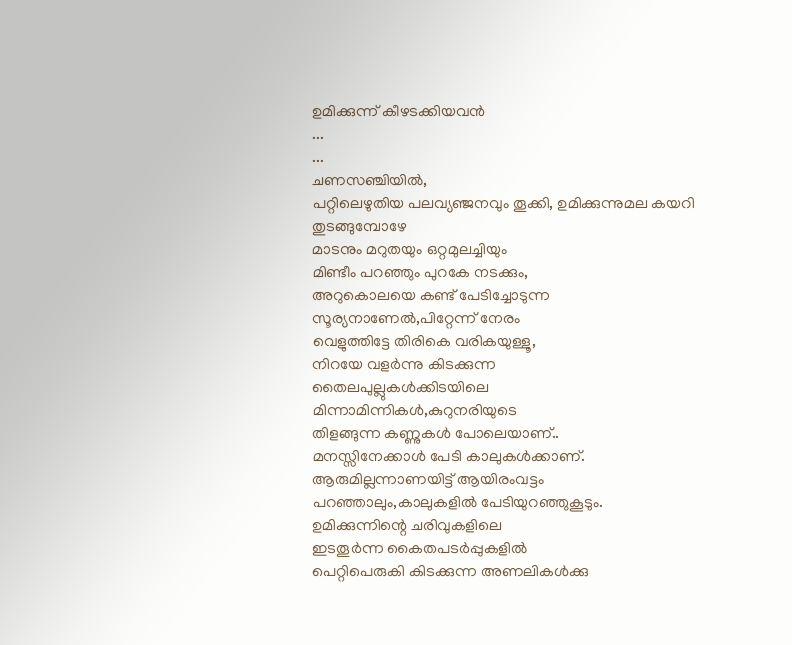ഉമിക്കുന്ന് കീഴടക്കിയവൻ
...
...
ചണസഞ്ചിയിൽ,
പറ്റിലെഴുതിയ പലവ്യഞ്ജനവും തൂക്കി, ഉമിക്കുന്നുമല കയറി തുടങ്ങുമ്പോഴേ
മാടനും മറുതയും ഒറ്റമുലച്ചിയും
മിണ്ടീം പറഞ്ഞും പുറകേ നടക്കും,
അറുകൊലയെ കണ്ട് പേടിച്ചോടുന്ന
സൂര്യനാണേൽ,പിറ്റേന്ന് നേരം
വെളുത്തിട്ടേ തിരികെ വരികയുള്ളൂ,
നിറയേ വളർന്നു കിടക്കുന്ന
തൈലപുല്ലുകൾക്കിടയിലെ
മിന്നാമിന്നികൾ,കുറുനരിയുടെ
തിളങ്ങുന്ന കണ്ണുകൾ പോലെയാണ്..
മനസ്സിനേക്കാൾ പേടി കാലുകൾക്കാണ്.
ആരുമില്ലന്നാണയിട്ട് ആയിരംവട്ടം
പറഞ്ഞാലും,കാലുകളിൽ പേടിയുറഞ്ഞുകൂടും.
ഉമിക്കുന്നിന്റെ ചരിവുകളിലെ
ഇടതൂർന്ന കൈതപടർപ്പുകളിൽ
പെറ്റിപെരുകി കിടക്കുന്ന അണലികൾക്കു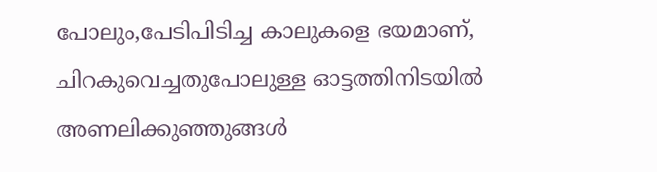പോലും,പേടിപിടിച്ച കാലുകളെ ഭയമാണ്,
ചിറകുവെച്ചതുപോലുള്ള ഓട്ടത്തിനിടയിൽ
അണലിക്കുഞ്ഞുങ്ങൾ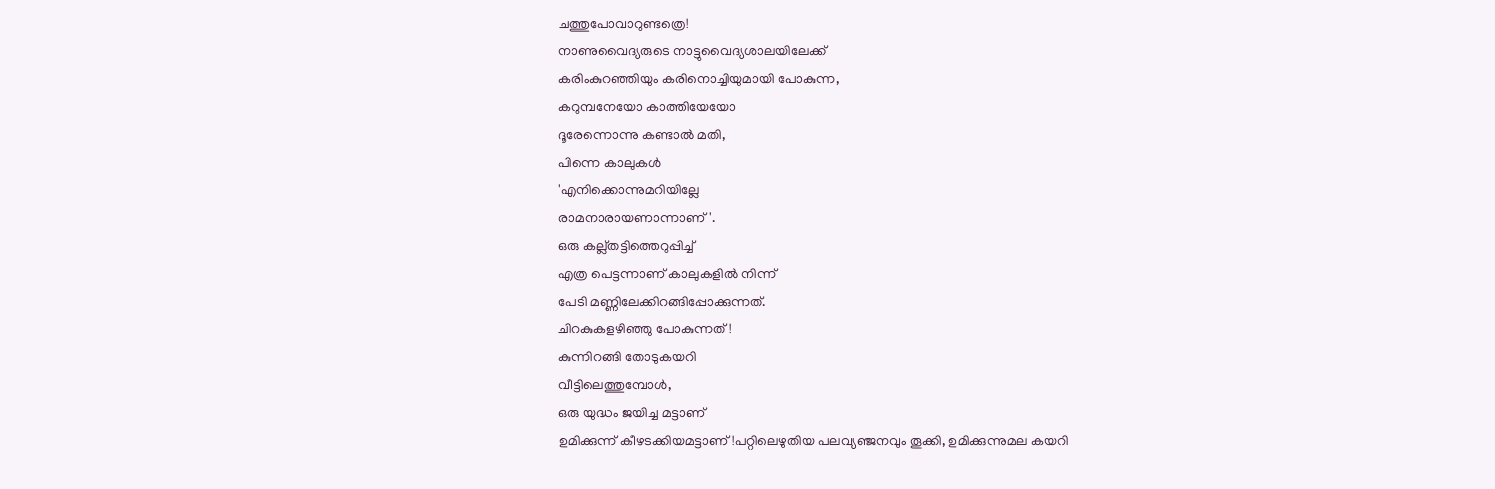ചത്തുപോവാറുണ്ടത്രെ!
നാണുവൈദ്യരുടെ നാട്ടുവൈദ്യശാലയിലേക്ക്
കരിംകുറഞ്ഞിയും കരിനൊച്ചിയുമായി പോകുന്ന,
കറുമ്പനേയോ കാത്തിയേയോ
ദൂരേന്നൊന്നു കണ്ടാൽ മതി,
പിന്നെ കാലുകൾ
'എനിക്കൊന്നുമറിയില്ലേ
രാമനാരായണാന്നാണ്'.
ഒരു കല്ല്തട്ടിത്തെറുപ്പിച്ച്
എത്ര പെട്ടന്നാണ് കാലുകളിൽ നിന്ന്
പേടി മണ്ണിലേക്കിറങ്ങിപ്പോക്കുന്നത്.
ചിറകുകളഴിഞ്ഞു പോകുന്നത്!
കുന്നിറങ്ങി തോടുകയറി
വീട്ടിലെത്തുമ്പോൾ,
ഒരു യുദ്ധം ജയിച്ച മട്ടാണ്
ഉമിക്കുന്ന് കീഴടക്കിയമട്ടാണ്!പറ്റിലെഴുതിയ പലവ്യഞ്ജനവും തൂക്കി, ഉമിക്കുന്നുമല കയറി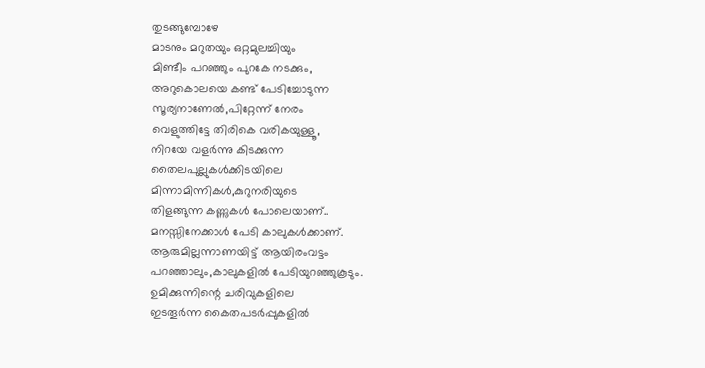തുടങ്ങുമ്പോഴേ
മാടനും മറുതയും ഒറ്റമുലച്ചിയും
മിണ്ടീം പറഞ്ഞും പുറകേ നടക്കും,
അറുകൊലയെ കണ്ട് പേടിച്ചോടുന്ന
സൂര്യനാണേൽ,പിറ്റേന്ന് നേരം
വെളുത്തിട്ടേ തിരികെ വരികയുള്ളൂ,
നിറയേ വളർന്നു കിടക്കുന്ന
തൈലപുല്ലുകൾക്കിടയിലെ
മിന്നാമിന്നികൾ,കുറുനരിയുടെ
തിളങ്ങുന്ന കണ്ണുകൾ പോലെയാണ്..
മനസ്സിനേക്കാൾ പേടി കാലുകൾക്കാണ്.
ആരുമില്ലന്നാണയിട്ട് ആയിരംവട്ടം
പറഞ്ഞാലും,കാലുകളിൽ പേടിയുറഞ്ഞുകൂടും.
ഉമിക്കുന്നിന്റെ ചരിവുകളിലെ
ഇടതൂർന്ന കൈതപടർപ്പുകളിൽ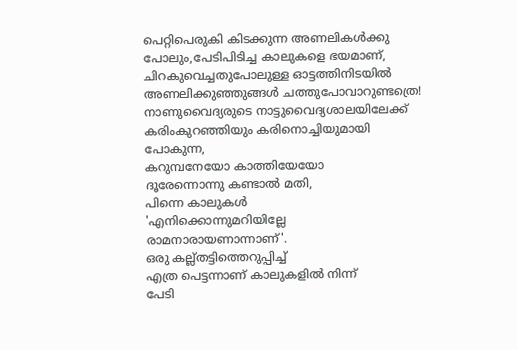പെറ്റിപെരുകി കിടക്കുന്ന അണലികൾക്കു
പോലും,പേടിപിടിച്ച കാലുകളെ ഭയമാണ്,
ചിറകുവെച്ചതുപോലുള്ള ഓട്ടത്തിനിടയിൽ
അണലിക്കുഞ്ഞുങ്ങൾ ചത്തുപോവാറുണ്ടത്രെ!
നാണുവൈദ്യരുടെ നാട്ടുവൈദ്യശാലയിലേക്ക്
കരിംകുറഞ്ഞിയും കരിനൊച്ചിയുമായി പോകുന്ന,
കറുമ്പനേയോ കാത്തിയേയോ
ദൂരേന്നൊന്നു കണ്ടാൽ മതി,
പിന്നെ കാലുകൾ
'എനിക്കൊന്നുമറിയില്ലേ
രാമനാരായണാന്നാണ്'.
ഒരു കല്ല്തട്ടിത്തെറുപ്പിച്ച്
എത്ര പെട്ടന്നാണ് കാലുകളിൽ നിന്ന്
പേടി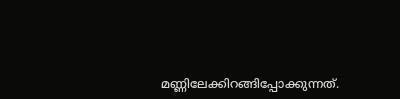മണ്ണിലേക്കിറങ്ങിപ്പോക്കുന്നത്.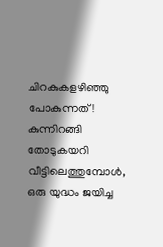ചിറകുകളഴിഞ്ഞു പോകുന്നത്!
കുന്നിറങ്ങി തോടുകയറി
വീട്ടിലെത്തുമ്പോൾ,
ഒരു യുദ്ധം ജയിച്ച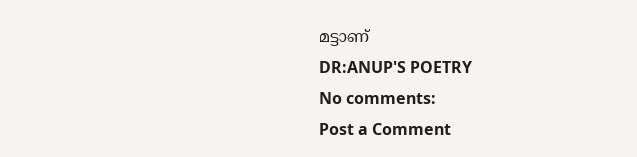മട്ടാണ്
DR:ANUP'S POETRY
No comments:
Post a Comment